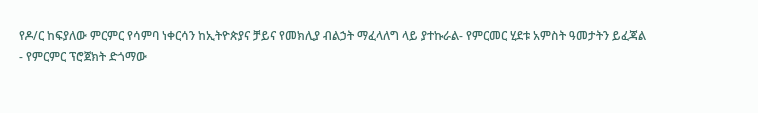የዶ/ር ከፍያለው ምርምር የሳምባ ነቀርሳን ከኢትዮጵያና ቻይና የመክሊያ ብልኃት ማፈላለግ ላይ ያተኩራል- የምርመር ሂደቱ አምስት ዓመታትን ይፈጃል
- የምርምር ፕሮጀክት ድጎማው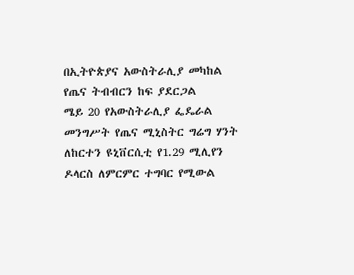በኢትዮጵያና አውስትራሊያ መካከል የጤና ትብብርን ከፍ ያደርጋል
ሜይ 20 የአውስትራሊያ ፌዴራል መንግሥት የጤና ሚኒስትር ግሬግ ሃንት ለከርተን ዩኒቨርሲቲ የ1.29 ሚሊየን ዶላርስ ለምርምር ተግባር የሚውል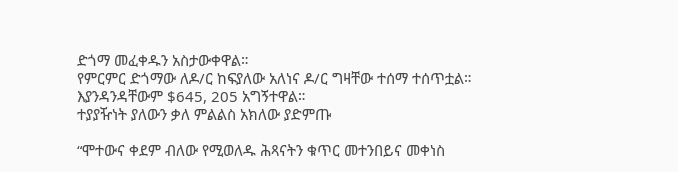ድጎማ መፈቀዱን አስታውቀዋል።
የምርምር ድጎማው ለዶ/ር ከፍያለው አለነና ዶ/ር ግዛቸው ተሰማ ተሰጥቷል።
እያንዳንዳቸውም $645, 205 አግኝተዋል።
ተያያዥነት ያለውን ቃለ ምልልስ አክለው ያድምጡ

“ሞተውና ቀደም ብለው የሚወለዱ ሕጻናትን ቁጥር መተንበይና መቀነስ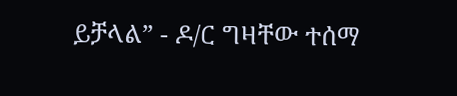ይቻላል” - ዶ/ር ግዛቸው ተሰማ